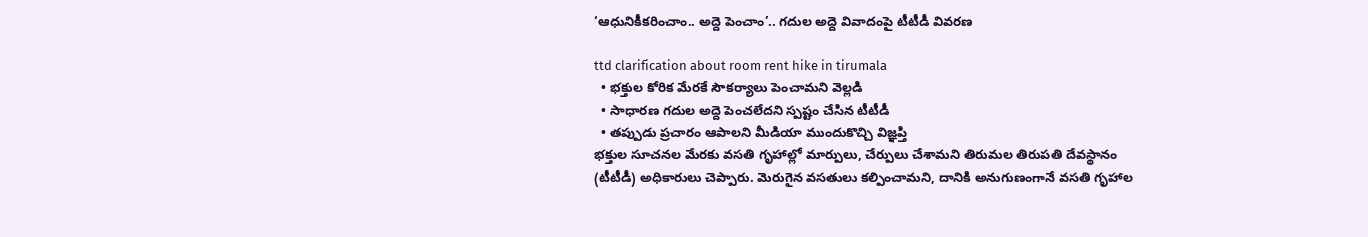‘ఆధునికీకరించాం.. అద్దె పెంచాం’.. గదుల అద్దె వివాదంపై టీటీడీ వివరణ

ttd clarification about room rent hike in tirumala
  • భక్తుల కోరిక మేరకే సౌకర్యాలు పెంచామని వెల్లడి
  • సాధారణ గదుల అద్దె పెంచలేదని స్పష్టం చేసిన టీటీడీ
  • తప్పుడు ప్రచారం ఆపాలని మీడియా ముందుకొచ్చి విజ్ఞప్తి
భక్తుల సూచనల మేరకు వసతి గృహాల్లో మార్పులు, చేర్పులు చేశామని తిరుమల తిరుపతి దేవస్థానం (టీటీడీ) అధికారులు చెప్పారు. మెరుగైన వసతులు కల్పించామని, దానికి అనుగుణంగానే వసతి గృహాల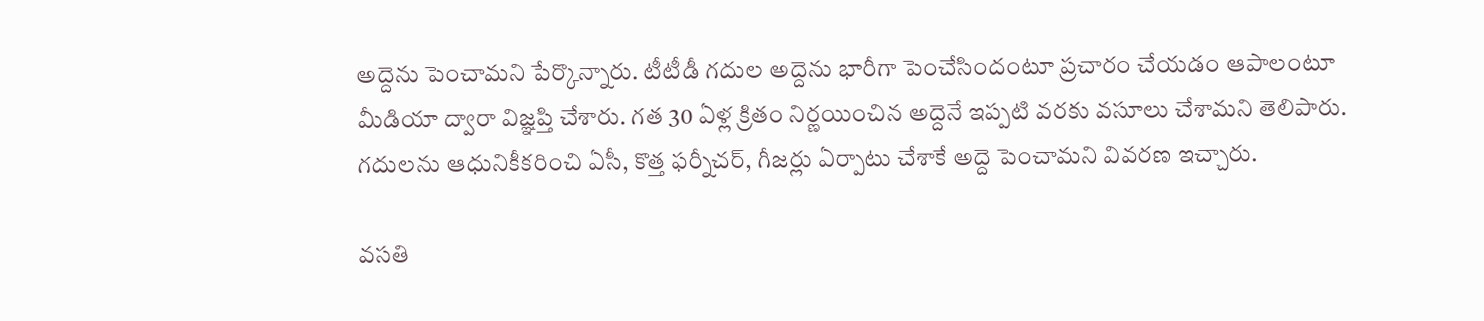అద్దెను పెంచామని పేర్కొన్నారు. టీటీడీ గదుల అద్దెను భారీగా పెంచేసిందంటూ ప్రచారం చేయడం ఆపాలంటూ మీడియా ద్వారా విజ్ఞప్తి చేశారు. గత 30 ఏళ్ల క్రితం నిర్ణయించిన అద్దెనే ఇప్పటి వరకు వసూలు చేశామని తెలిపారు. గదులను ఆధునికీకరించి ఏసీ, కొత్త ఫర్నీచర్, గీజర్లు ఏర్పాటు చేశాకే అద్దె పెంచామని వివరణ ఇచ్చారు.

వసతి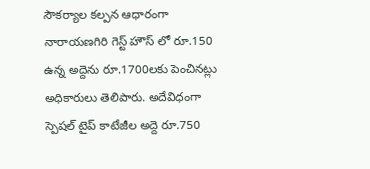సౌకర్యాల కల్పన ఆధారంగా నారాయణగిరి గెస్ట్ హౌస్ లో రూ.150 ఉన్న అద్దెను రూ.1700లకు పెంచినట్లు అధికారులు తెలిపారు. అదేవిధంగా స్పెషల్ టైప్ కాటేజీల అద్దె రూ.750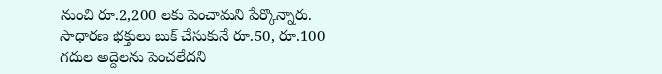నుంచి రూ.2,200 లకు పెంచామని పేర్కొన్నారు. సాధారణ భక్తులు బుక్ చేసుకునే రూ.50, రూ.100 గదుల అద్దెలను పెంచలేదని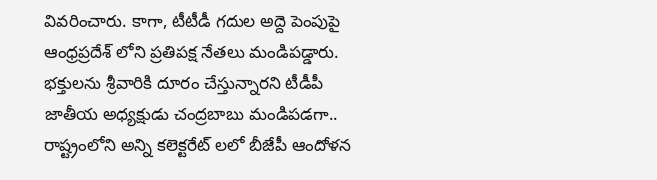వివరించారు. కాగా, టీటీడీ గదుల అద్దె పెంపుపై ఆంధ్రప్రదేశ్ లోని ప్రతిపక్ష నేతలు మండిపడ్డారు. భక్తులను శ్రీవారికి దూరం చేస్తున్నారని టీడీపీ జాతీయ అధ్యక్షుడు చంద్రబాబు మండిపడగా.. రాష్ట్రంలోని అన్ని కలెక్టరేట్ లలో బీజేపీ ఆందోళన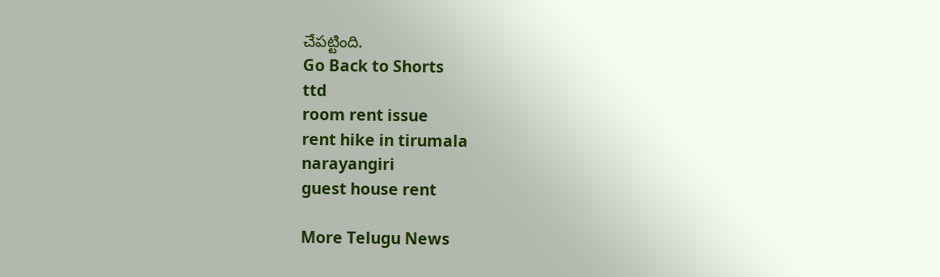చేపట్టింది.
Go Back to Shorts
ttd
room rent issue
rent hike in tirumala
narayangiri
guest house rent

More Telugu News